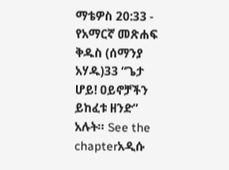ማቴዎስ 20:33 - የአማርኛ መጽሐፍ ቅዱስ (ሰማንያ አሃዱ)33 “ጌታ ሆይ! ዐይኖቻችን ይከፈቱ ዘንድ” አሉት። See the chapterአዲሱ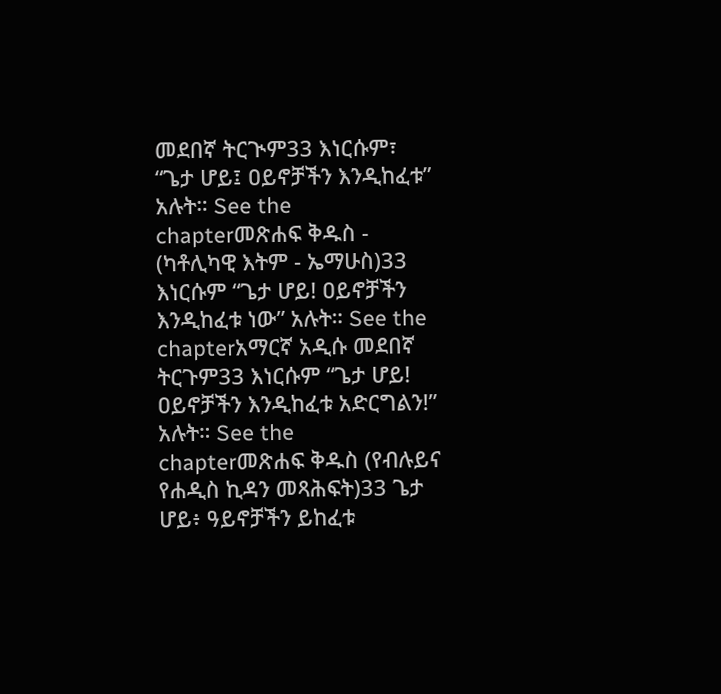መደበኛ ትርጒም33 እነርሱም፣ “ጌታ ሆይ፤ ዐይኖቻችን እንዲከፈቱ” አሉት። See the chapterመጽሐፍ ቅዱስ - (ካቶሊካዊ እትም - ኤማሁስ)33 እነርሱም “ጌታ ሆይ! ዐይኖቻችን እንዲከፈቱ ነው” አሉት። See the chapterአማርኛ አዲሱ መደበኛ ትርጉም33 እነርሱም “ጌታ ሆይ! ዐይኖቻችን እንዲከፈቱ አድርግልን!” አሉት። See the chapterመጽሐፍ ቅዱስ (የብሉይና የሐዲስ ኪዳን መጻሕፍት)33 ጌታ ሆይ፥ ዓይኖቻችን ይከፈቱ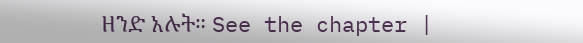ዘንድ አሉት። See the chapter |